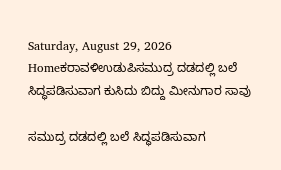Saturday, August 29, 2026
Homeಕರಾವಳಿಉಡುಪಿಸಮುದ್ರ ದಡದಲ್ಲಿ ಬಲೆ ಸಿದ್ಧಪಡಿಸುವಾಗ ಕುಸಿದು ಬಿದ್ದು ಮೀನುಗಾರ ಸಾವು

ಸಮುದ್ರ ದಡದಲ್ಲಿ ಬಲೆ ಸಿದ್ಧಪಡಿಸುವಾಗ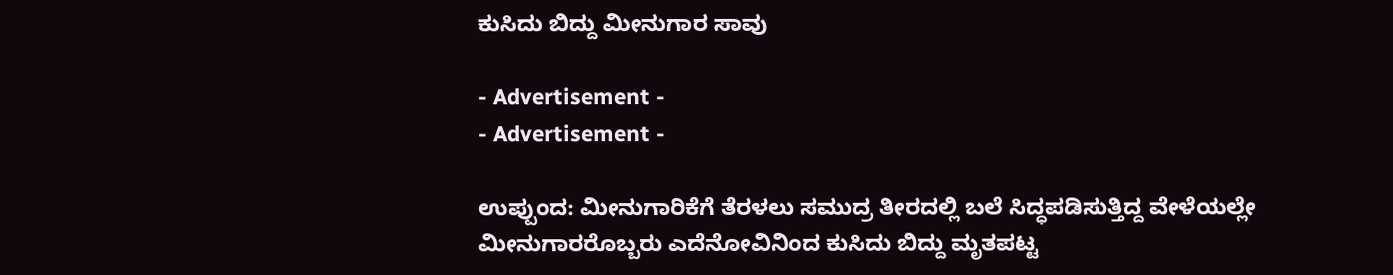ಕುಸಿದು ಬಿದ್ದು ಮೀನುಗಾರ ಸಾವು

- Advertisement -
- Advertisement -

ಉಪ್ಪುಂದ: ಮೀನುಗಾರಿಕೆಗೆ ತೆರಳಲು ಸಮುದ್ರ ತೀರದಲ್ಲಿ ಬಲೆ ಸಿದ್ಧಪಡಿಸುತ್ತಿದ್ದ ವೇಳೆಯಲ್ಲೇ ಮೀನುಗಾರರೊಬ್ಬರು ಎದೆನೋವಿನಿಂದ ಕುಸಿದು ಬಿದ್ದು ಮೃತಪಟ್ಟ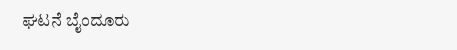ಘಟನೆ ಬೈಂದೂರು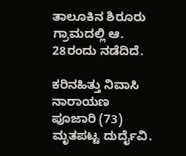ತಾಲೂಕಿನ ಶಿರೂರು ಗ್ರಾಮದಲ್ಲಿ ಆ. 28ರಂದು ನಡೆದಿದೆ.

ಕರಿನಹಿತ್ತು ನಿವಾಸಿ ನಾರಾಯಣ ಪೂಜಾರಿ (73) ಮೃತಪಟ್ಟ ದುರ್ದೈವಿ.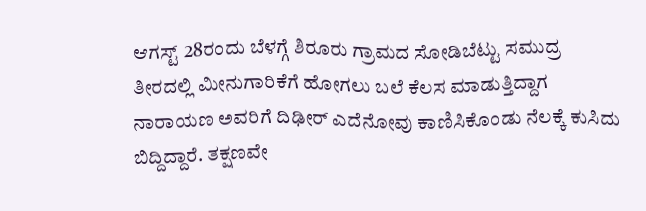ಆಗಸ್ಟ್ 28ರಂದು ಬೆಳಗ್ಗೆ ಶಿರೂರು ಗ್ರಾಮದ ಸೋಡಿಬೆಟ್ಟು ಸಮುದ್ರ ತೀರದಲ್ಲಿ ಮೀನುಗಾರಿಕೆಗೆ ಹೋಗಲು ಬಲೆ ಕೆಲಸ ಮಾಡುತ್ತಿದ್ದಾಗ ನಾರಾಯಣ ಅವರಿಗೆ ದಿಢೀರ್ ಎದೆನೋವು ಕಾಣಿಸಿಕೊಂಡು ನೆಲಕ್ಕೆ ಕುಸಿದು ಬಿದ್ದಿದ್ದಾರೆ. ತಕ್ಷಣವೇ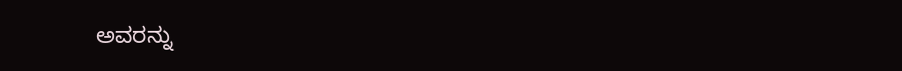ಅವರನ್ನು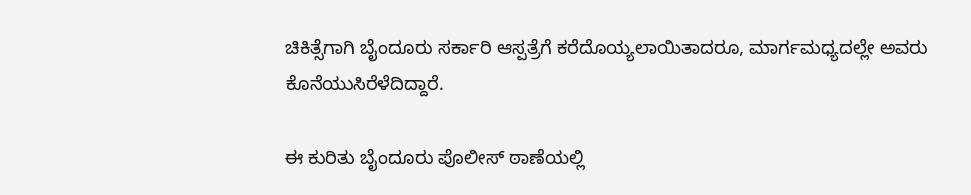ಚಿಕಿತ್ಸೆಗಾಗಿ ಬೈಂದೂರು ಸರ್ಕಾರಿ ಆಸ್ಪತ್ರೆಗೆ ಕರೆದೊಯ್ಯಲಾಯಿತಾದರೂ, ಮಾರ್ಗಮಧ್ಯದಲ್ಲೇ ಅವರು ಕೊನೆಯುಸಿರೆಳೆದಿದ್ದಾರೆ.

ಈ ಕುರಿತು ಬೈಂದೂರು ಪೊಲೀಸ್ ಠಾಣೆಯಲ್ಲಿ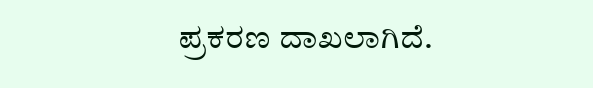ಪ್ರಕರಣ ದಾಖಲಾಗಿದೆ.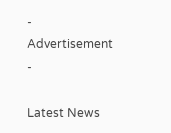- Advertisement -

Latest News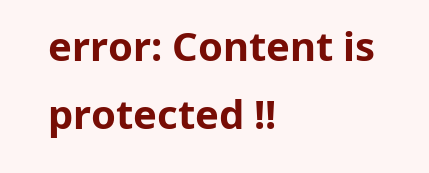error: Content is protected !!